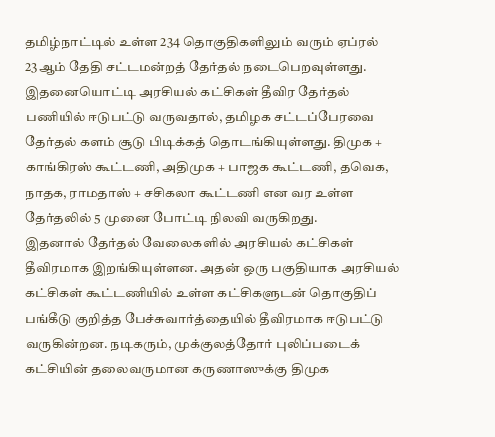தமிழ்நாட்டில் உள்ள 234 தொகுதிகளிலும் வரும் ஏப்ரல் 23ஆம் தேதி சட்டமன்றத் தேர்தல் நடைபெறவுள்ளது. இதனையொட்டி அரசியல் கட்சிகள் தீவிர தேர்தல் பணியில் ஈடுபட்டு வருவதால், தமிழக சட்டப்பேரவை தேர்தல் களம் சூடு பிடிக்கத் தொடங்கியுள்ளது. திமுக + காங்கிரஸ் கூட்டணி, அதிமுக + பாஜக கூட்டணி, தவெக, நாதக, ராமதாஸ் + சசிகலா கூட்டணி என வர உள்ள தேர்தலில் 5 முனை போட்டி நிலவி வருகிறது.
இதனால் தேர்தல் வேலைகளில் அரசியல் கட்சிகள் தீவிரமாக இறங்கியுள்ளன. அதன் ஒரு பகுதியாக அரசியல் கட்சிகள் கூட்டணியில் உள்ள கட்சிகளுடன் தொகுதிப் பங்கீடு குறித்த பேச்சுவார்த்தையில் தீவிரமாக ஈடுபட்டு வருகின்றன. நடிகரும், முக்குலத்தோர் புலிப்படைக் கட்சியின் தலைவருமான கருணாஸுக்கு திமுக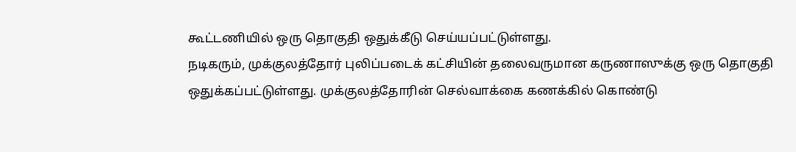கூட்டணியில் ஒரு தொகுதி ஒதுக்கீடு செய்யப்பட்டுள்ளது.
நடிகரும், முக்குலத்தோர் புலிப்படைக் கட்சியின் தலைவருமான கருணாஸுக்கு ஒரு தொகுதி ஒதுக்கப்பட்டுள்ளது. முக்குலத்தோரின் செல்வாக்கை கணக்கில் கொண்டு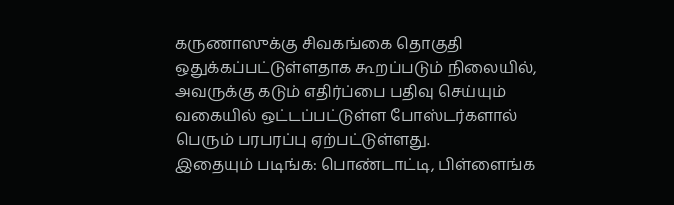கருணாஸுக்கு சிவகங்கை தொகுதி ஒதுக்கப்பட்டுள்ளதாக கூறப்படும் நிலையில், அவருக்கு கடும் எதிர்ப்பை பதிவு செய்யும் வகையில் ஒட்டப்பட்டுள்ள போஸ்டர்களால் பெரும் பரபரப்பு ஏற்பட்டுள்ளது.
இதையும் படிங்க: பொண்டாட்டி, பிள்ளைங்க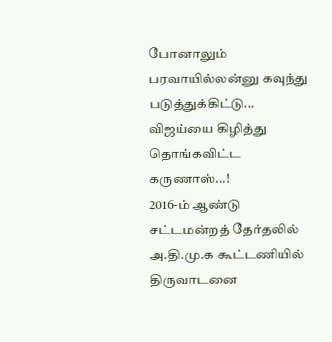போனாலும் பரவாயில்லன்னு கவுந்து படுத்துக்கிட்டு... விஜய்யை கிழித்து தொங்கவிட்ட கருணாஸ்...!
2016-ம் ஆண்டு சட்டமன்றத் தேர்தலில் அ.தி.மு.க கூட்டணியில் திருவாடனை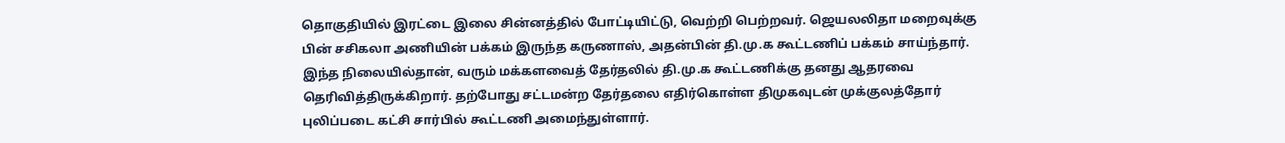தொகுதியில் இரட்டை இலை சின்னத்தில் போட்டியிட்டு, வெற்றி பெற்றவர். ஜெயலலிதா மறைவுக்கு பின் சசிகலா அணியின் பக்கம் இருந்த கருணாஸ், அதன்பின் தி.மு.க கூட்டணிப் பக்கம் சாய்ந்தார். இந்த நிலையில்தான், வரும் மக்களவைத் தேர்தலில் தி.மு.க கூட்டணிக்கு தனது ஆதரவை தெரிவித்திருக்கிறார். தற்போது சட்டமன்ற தேர்தலை எதிர்கொள்ள திமுகவுடன் முக்குலத்தோர் புலிப்படை கட்சி சார்பில் கூட்டணி அமைந்துள்ளார்.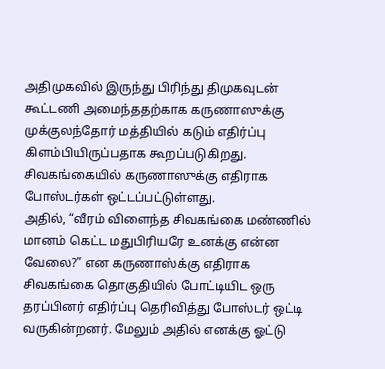அதிமுகவில் இருந்து பிரிந்து திமுகவுடன் கூட்டணி அமைந்ததற்காக கருணாஸுக்கு முக்குலந்தோர் மத்தியில் கடும் எதிர்ப்பு கிளம்பியிருப்பதாக கூறப்படுகிறது. சிவகங்கையில் கருணாஸுக்கு எதிராக போஸ்டர்கள் ஒட்டப்பட்டுள்ளது.
அதில், “வீரம் விளைந்த சிவகங்கை மண்ணில் மானம் கெட்ட மதுபிரியரே உனக்கு என்ன வேலை?” என கருணாஸ்க்கு எதிராக சிவகங்கை தொகுதியில் போட்டியிட ஒரு தரப்பினர் எதிர்ப்பு தெரிவித்து போஸ்டர் ஒட்டி வருகின்றனர். மேலும் அதில் எனக்கு ஓட்டு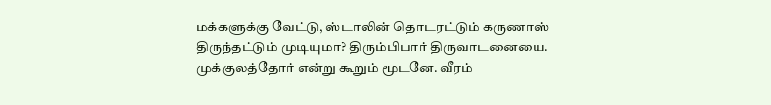மக்களுக்கு வேட்டு, ஸ்டாலின் தொடரட்டும் கருணாஸ் திருந்தட்டும் முடியுமா? திரும்பிபார் திருவாடனையை. முக்குலத்தோர் என்று கூறும் மூடனே. வீரம்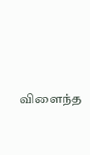விளைந்த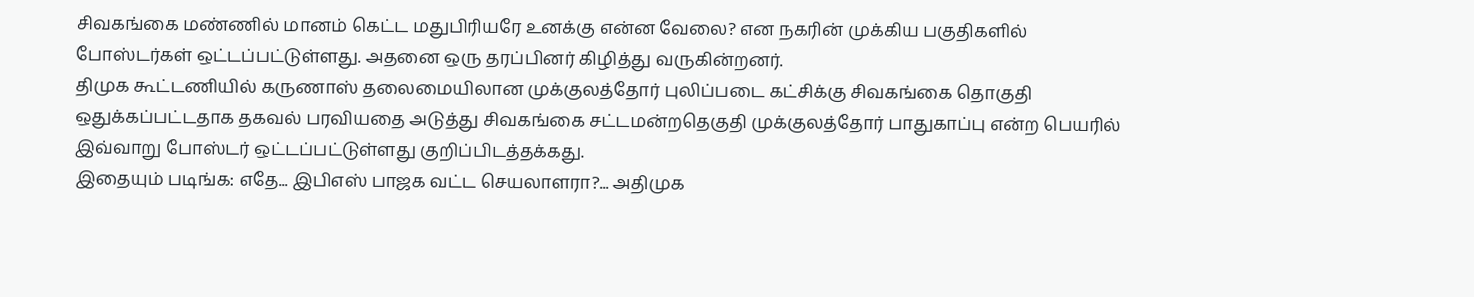சிவகங்கை மண்ணில் மானம் கெட்ட மதுபிரியரே உனக்கு என்ன வேலை? என நகரின் முக்கிய பகுதிகளில் போஸ்டர்கள் ஒட்டப்பட்டுள்ளது. அதனை ஒரு தரப்பினர் கிழித்து வருகின்றனர்.
திமுக கூட்டணியில் கருணாஸ் தலைமையிலான முக்குலத்தோர் புலிப்படை கட்சிக்கு சிவகங்கை தொகுதி ஒதுக்கப்பட்டதாக தகவல் பரவியதை அடுத்து சிவகங்கை சட்டமன்றதெகுதி முக்குலத்தோர் பாதுகாப்பு என்ற பெயரில் இவ்வாறு போஸ்டர் ஒட்டப்பட்டுள்ளது குறிப்பிடத்தக்கது.
இதையும் படிங்க: எதே... இபிஎஸ் பாஜக வட்ட செயலாளரா?... அதிமுக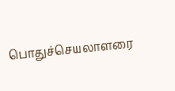பொதுச்செயலாளரை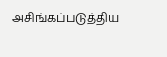அசிங்கப்படுத்திய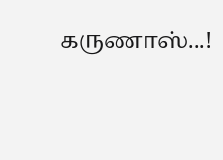கருணாஸ்...!